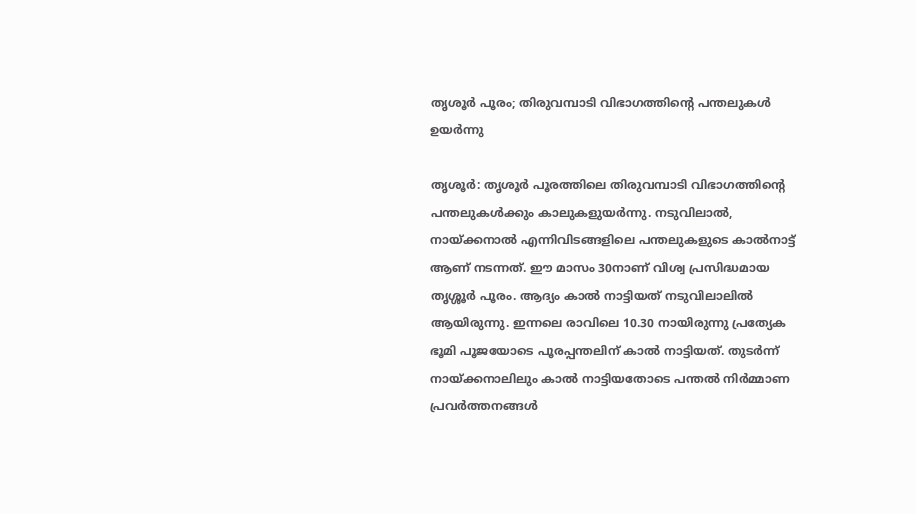തൃശൂർ പൂരം; തിരുവമ്പാടി വിഭാഗത്തിന്റെ പന്തലുകൾ ഉയർന്നു

തൃശൂർ: തൃശൂർ പൂരത്തിലെ തിരുവമ്പാടി വിഭാഗത്തിന്റെ പന്തലുകൾക്കും കാലുക‍ളുയർന്നു. നടുവിലാൽ, നായ്ക്കനാൽ എന്നിവിടങ്ങളിലെ പന്തലുകളുടെ കാൽനാട്ട് ആണ് നടന്നത്. ഈ മാസം 30നാണ് വിശ്വ പ്രസിദ്ധമായ തൃശ്ശൂര്‍ പൂരം. ആദ്യം കാൽ നാട്ടിയത് നടുവിലാലിൽ ആയിരുന്നു. ഇന്നലെ രാവിലെ 10.30 നായിരുന്നു പ്രത്യേക ഭൂമി പൂജയോടെ പൂരപ്പന്തലിന് കാൽ നാട്ടിയത്. തുടർന്ന് നായ്ക്കനാലിലും കാൽ നാട്ടിയതോടെ പന്തൽ നിർമ്മാണ പ്രവർത്തനങ്ങൾ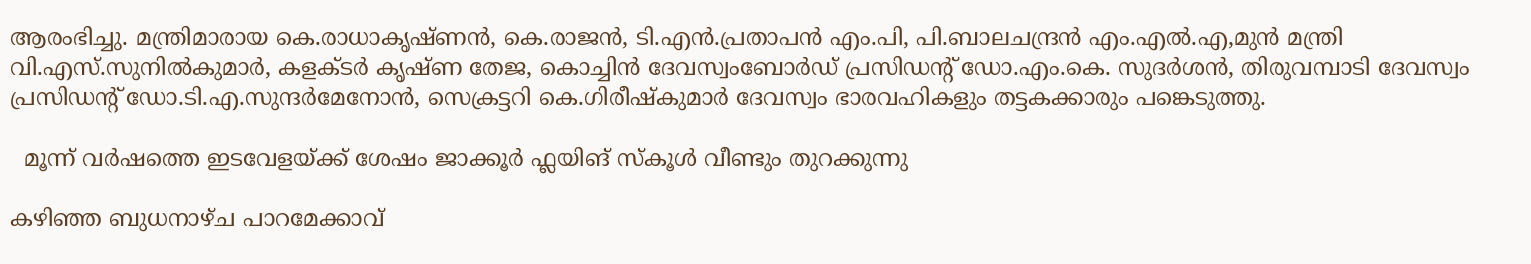ആരംഭിച്ചു. മന്ത്രിമാരായ കെ.രാധാകൃഷ്ണൻ, കെ.രാജൻ, ടി.എൻ.പ്രതാപൻ എം.പി, പി.ബാലചന്ദ്രൻ എം.എൽ.എ,മുന്‍ മന്ത്രി വി.എസ്.സുനില്‍കുമാര്‍, കളക്ടര്‍ കൃഷ്ണ തേജ, കൊച്ചിൻ ദേവസ്വംബോർഡ് പ്രസിഡന്റ് ഡോ.എം.കെ. സുദർശൻ, തിരുവമ്പാടി ദേവസ്വം പ്രസിഡന്റ് ഡോ.ടി.എ.സുന്ദർമേനോൻ, സെക്രട്ടറി കെ.ഗിരീഷ്കുമാർ ദേവസ്വം ഭാരവഹികളും തട്ടകക്കാരും പങ്കെടുത്തു.

  മൂന്ന് വർഷത്തെ ഇടവേളയ്ക്ക് ശേഷം ജാക്കൂർ ഫ്ലയിങ് സ്കൂൾ വീണ്ടും തുറക്കുന്നു

കഴിഞ്ഞ ബുധനാഴ്ച പാറമേക്കാവ്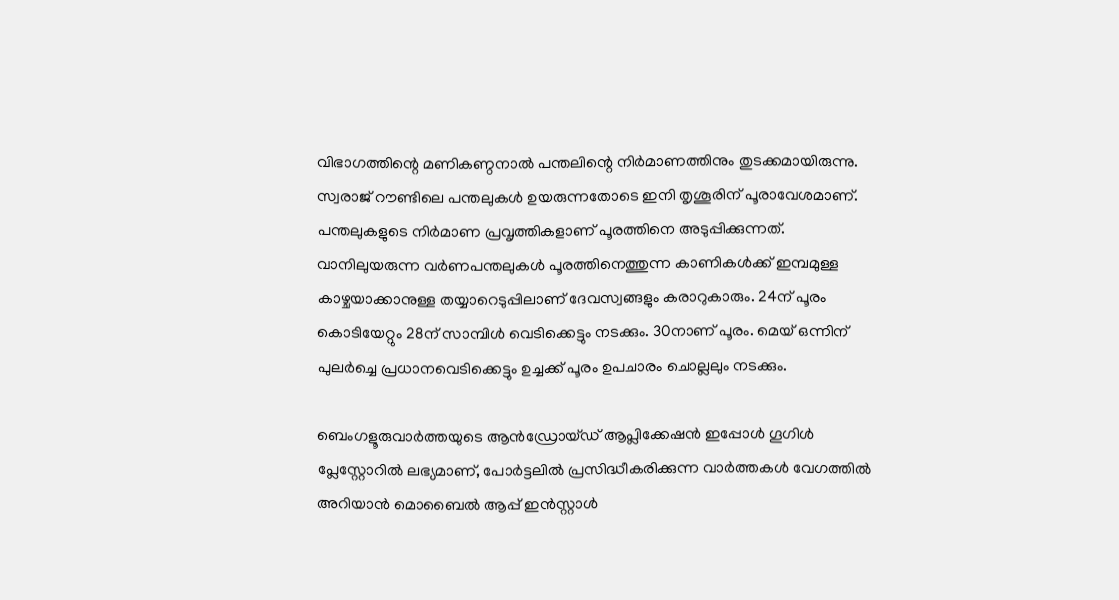വിഭാഗത്തിന്റെ മണികണ്ഠനാൽ പന്തലിന്റെ നിർമാണത്തിനും തുടക്കമായിരുന്നു. സ്വരാജ് റൗണ്ടിലെ പന്തലുകൾ ഉയരുന്നതോടെ ഇനി തൃശൂരിന് പൂരാവേശമാണ്. പന്തലുകളുടെ നിർമാണ പ്രവൃത്തികളാണ് പൂരത്തിനെ അടുപ്പിക്കുന്നത്. വാനിലുയരുന്ന വർണപന്തലുകൾ പൂരത്തിനെത്തുന്ന കാണികൾക്ക് ഇമ്പമുള്ള കാഴ്ചയാക്കാനുള്ള തയ്യാറെടുപ്പിലാണ് ദേവസ്വങ്ങളും കരാറുകാരും. 24ന് പൂരം കൊടിയേറ്റും 28ന് സാമ്പിൾ വെടിക്കെട്ടും നടക്കും. 30നാണ് പൂരം. മെയ് ഒന്നിന് പുലർച്ചെ പ്രധാനവെടിക്കെട്ടും ഉച്ചക്ക് പൂരം ഉപചാരം ചൊല്ലലും നടക്കും.

ബെംഗളൂരുവാർത്തയുടെ ആൻഡ്രോയ്ഡ് ആപ്ലിക്കേഷൻ ഇപ്പോൾ ഗൂഗിൾ പ്ലേസ്റ്റോറിൽ ലഭ്യമാണ്, പോർട്ടലിൽ പ്രസിദ്ധീകരിക്കുന്ന വാർത്തകൾ വേഗത്തിൽ അറിയാൻ മൊബൈൽ ആപ്പ് ഇൻസ്റ്റാൾ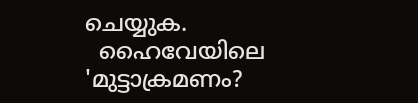ചെയ്യുക.
  ഹൈവേയിലെ 'മുട്ടാക്രമണം?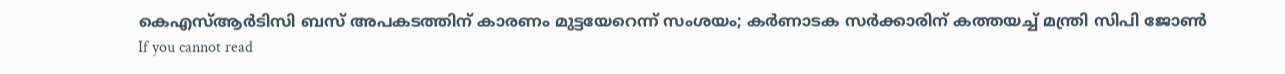കെഎസ്ആർടിസി ബസ് അപകടത്തിന് കാരണം മുട്ടയേറെന്ന് സംശയം; കർണാടക സർക്കാരിന് കത്തയച്ച് മന്ത്രി സിപി ജോൺ
If you cannot read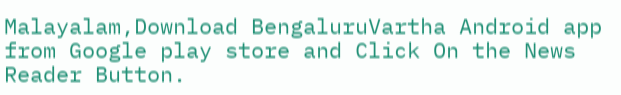Malayalam,Download BengaluruVartha Android app from Google play store and Click On the News Reader Button.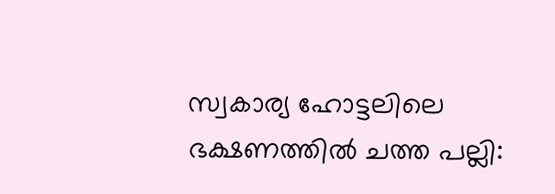സ്വകാര്യ ഹോട്ടലിലെ ഭക്ഷണത്തിൽ ചത്ത പല്ലി: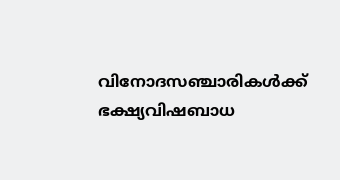വിനോദസഞ്ചാരികൾക്ക് ഭക്ഷ്യവിഷബാധ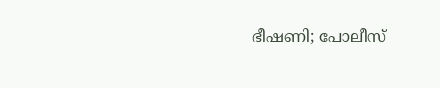ഭീഷണി; പോലീസ്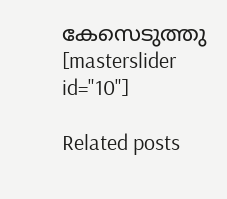കേസെടുത്തു
[masterslider id="10"]

Related posts